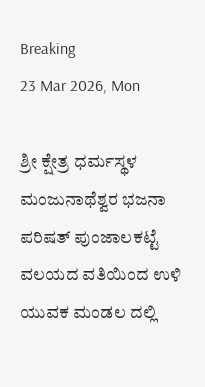Breaking
23 Mar 2026, Mon

ಶ್ರೀ ಕ್ಷೇತ್ರ ಧರ್ಮಸ್ಥಳ ಮಂಜುನಾಥೆಶ್ವರ ಭಜನಾ ಪರಿಷತ್ ಪುಂಜಾಲಕಟ್ಟೆ ವಲಯದ ವತಿಯಿಂದ ಉಳಿ ಯುವಕ ಮಂಡಲ ದಲ್ಲಿ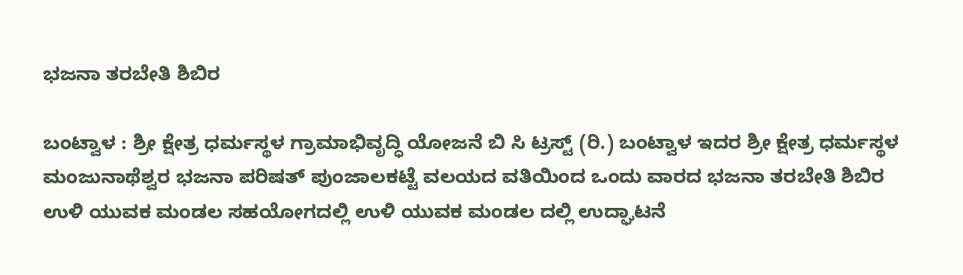ಭಜನಾ ತರಬೇತಿ ಶಿಬಿರ

ಬಂಟ್ವಾಳ : ಶ್ರೀ ಕ್ಷೇತ್ರ ಧರ್ಮಸ್ಥಳ ಗ್ರಾಮಾಭಿವೃದ್ಧಿ ಯೋಜನೆ ಬಿ ಸಿ ಟ್ರಸ್ಟ್ (ರಿ.) ಬಂಟ್ವಾಳ ಇದರ ಶ್ರೀ ಕ್ಷೇತ್ರ ಧರ್ಮಸ್ಥಳ ಮಂಜುನಾಥೆಶ್ವರ ಭಜನಾ ಪರಿಷತ್ ಪುಂಜಾಲಕಟ್ಟೆ ವಲಯದ ವತಿಯಿಂದ ಒಂದು ವಾರದ ಭಜನಾ ತರಬೇತಿ ಶಿಬಿರ ಉಳಿ ಯುವಕ ಮಂಡಲ ಸಹಯೋಗದಲ್ಲಿ ಉಳಿ ಯುವಕ ಮಂಡಲ ದಲ್ಲಿ ಉದ್ಘಾಟನೆ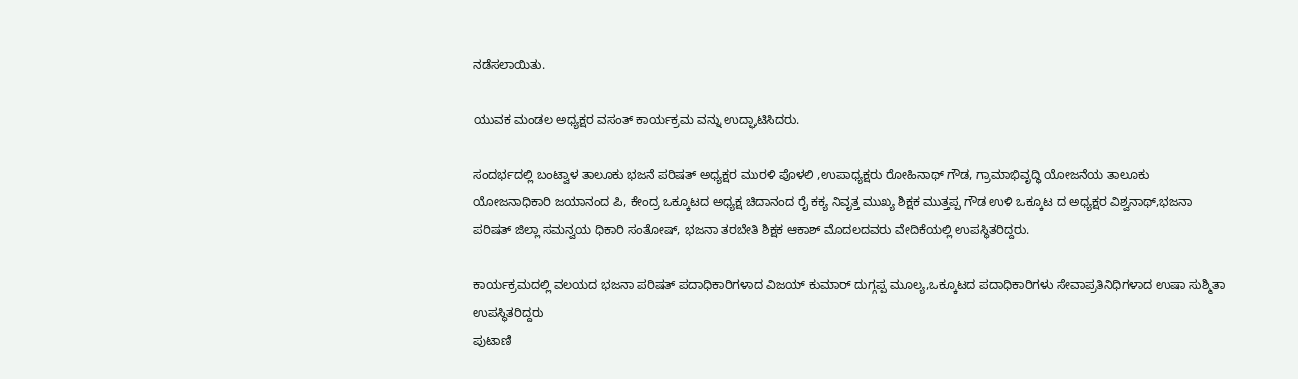ನಡೆಸಲಾಯಿತು.

ಯುವಕ ಮಂಡಲ ಅಧ್ಯಕ್ಷರ ವಸಂತ್ ಕಾರ್ಯಕ್ರಮ ವನ್ನು ಉದ್ಘಾಟಿಸಿದರು.

ಸಂದರ್ಭದಲ್ಲಿ ಬಂಟ್ವಾಳ ತಾಲೂಕು ಭಜನೆ ಪರಿಷತ್ ಅಧ್ಯಕ್ಷರ ಮುರಳಿ ಪೊಳಲಿ ,ಉಪಾಧ್ಯಕ್ಷರು ರೋಹಿನಾಥ್ ಗೌಡ, ಗ್ರಾಮಾಭಿವೃದ್ಧಿ ಯೋಜನೆಯ ತಾಲೂಕು ಯೋಜನಾಧಿಕಾರಿ ಜಯಾನಂದ ಪಿ, ಕೇಂದ್ರ ಒಕ್ಕೂಟದ ಅಧ್ಯಕ್ಷ ಚಿದಾನಂದ ರೈ ಕಕ್ಯ ನಿವೃತ್ತ ಮುಖ್ಯ ಶಿಕ್ಷಕ ಮುತ್ತಪ್ಪ ಗೌಡ ಉಳಿ ಒಕ್ಕೂಟ ದ ಅಧ್ಯಕ್ಷರ ವಿಶ್ವನಾಥ್,ಭಜನಾ ಪರಿಷತ್ ಜಿಲ್ಲಾ ಸಮನ್ವಯ ಧಿಕಾರಿ ಸಂತೋಷ್, ಭಜನಾ ತರಬೇತಿ ಶಿಕ್ಷಕ ಆಕಾಶ್ ಮೊದಲದವರು ವೇದಿಕೆಯಲ್ಲಿ ಉಪಸ್ಥಿತರಿದ್ದರು.

ಕಾರ್ಯಕ್ರಮದಲ್ಲಿ ವಲಯದ ಭಜನಾ ಪರಿಷತ್ ಪದಾಧಿಕಾರಿಗಳಾದ ವಿಜಯ್ ಕುಮಾರ್ ದುಗ್ಗಪ್ಪ ಮೂಲ್ಯ,ಒಕ್ಕೂಟದ ಪದಾಧಿಕಾರಿಗಳು ಸೇವಾಪ್ರತಿನಿಧಿಗಳಾದ ಉಷಾ ಸುಶ್ಮಿತಾ ಉಪಸ್ಥಿತರಿದ್ದರು
ಪುಟಾಣಿ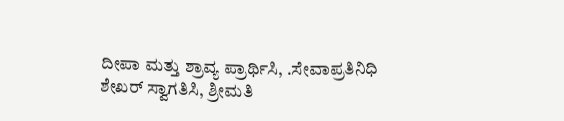ದೀಪಾ ಮತ್ತು ಶ್ರಾವ್ಯ ಪ್ರಾರ್ಥಿಸಿ, .ಸೇವಾಪ್ರತಿನಿಧಿ ಶೇಖರ್ ಸ್ವಾಗತಿಸಿ, ಶ್ರೀಮತಿ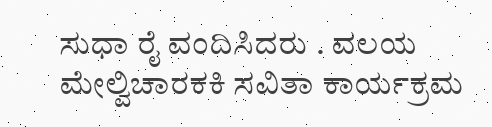ಸುಧಾ ರೈ ವಂದಿಸಿದರು . ವಲಯ ಮೇಲ್ವಿಚಾರಕಕಿ ಸವಿತಾ ಕಾರ್ಯಕ್ರಮ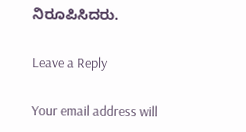ನಿರೂಪಿಸಿದರು.

Leave a Reply

Your email address will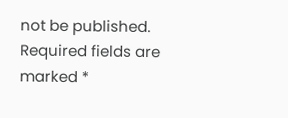not be published. Required fields are marked *